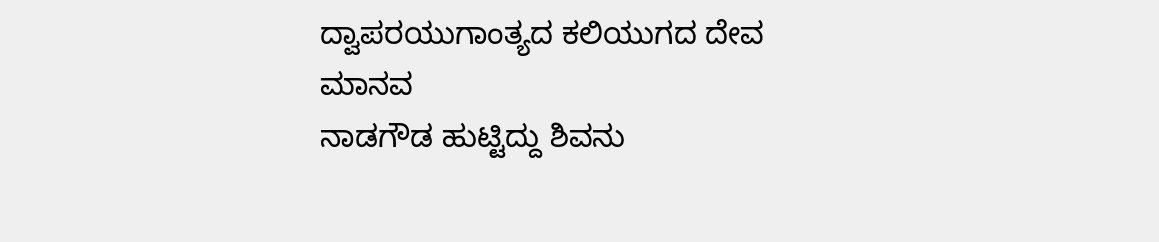ದ್ವಾಪರಯುಗಾಂತ್ಯದ ಕಲಿಯುಗದ ದೇವ ಮಾನವ
ನಾಡಗೌಡ ಹುಟ್ಟಿದ್ದು ಶಿವನು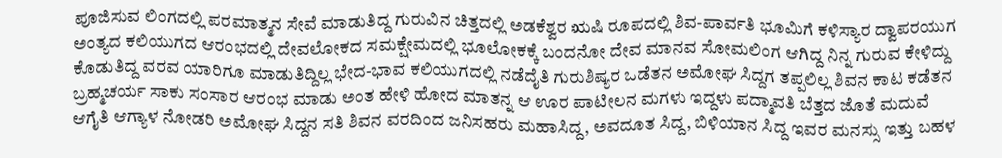ಪೂಜಿಸುವ ಲಿಂಗದಲ್ಲಿ ಪರಮಾತ್ಮನ ಸೇವೆ ಮಾಡುತಿದ್ದ ಗುರುವಿನ ಚಿತ್ತದಲ್ಲಿ ಅಡಕೆಶ್ವರ ಋಷಿ ರೂಪದಲ್ಲಿ ಶಿವ-ಪಾರ್ವತಿ ಭೂಮಿಗೆ ಕಳಿಸ್ಯಾರ ದ್ವಾಪರಯುಗ ಅಂತ್ಯದ ಕಲಿಯುಗದ ಆರಂಭದಲ್ಲಿ ದೇವಲೋಕದ ಸಮಕ್ಷೇಮದಲ್ಲಿ ಭೂಲೋಕಕ್ಕೆ ಬಂದನೋ ದೇವ ಮಾನವ ಸೋಮಲಿಂಗ ಆಗಿದ್ದ ನಿನ್ನ ಗುರುವ ಕೇಳಿದ್ದು ಕೊಡುತಿದ್ದ ವರವ ಯಾರಿಗೂ ಮಾಡುತಿದ್ದಿಲ್ಲ ಭೇದ-ಭಾವ ಕಲಿಯುಗದಲ್ಲಿ ನಡೆದೈತಿ ಗುರುಶಿಷ್ಯರ ಒಡೆತನ ಅಮೋಘ ಸಿದ್ದಗ ತಪ್ಪಲಿಲ್ಲ ಶಿವನ ಕಾಟ ಕಡೆತನ ಬ್ರಹ್ಮಚರ್ಯ ಸಾಕು ಸಂಸಾರ ಆರಂಭ ಮಾಡು ಅಂತ ಹೇಳಿ ಹೋದ ಮಾತನ್ನ ಆ ಊರ ಪಾಟೀಲನ ಮಗಳು ಇದ್ದಳು ಪದ್ಮಾವತಿ ಬೆತ್ತದ ಜೊತೆ ಮದುವೆ ಆಗೈತಿ ಆಗ್ಯಾಳ ನೋಡರಿ ಅಮೋಘ ಸಿದ್ದನ ಸತಿ ಶಿವನ ವರದಿಂದ ಜನಿಸಹರು ಮಹಾಸಿದ್ದ, ಅವದೂತ ಸಿದ್ದ, ಬಿಳಿಯಾನ ಸಿದ್ದ ಇವರ ಮನಸ್ಸು ಇತ್ತು ಬಹಳ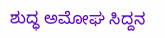ಶುದ್ಧ ಅಮೋಘ ಸಿದ್ದನ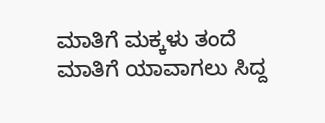ಮಾತಿಗೆ ಮಕ್ಕಳು ತಂದೆ ಮಾತಿಗೆ ಯಾವಾಗಲು ಸಿದ್ದ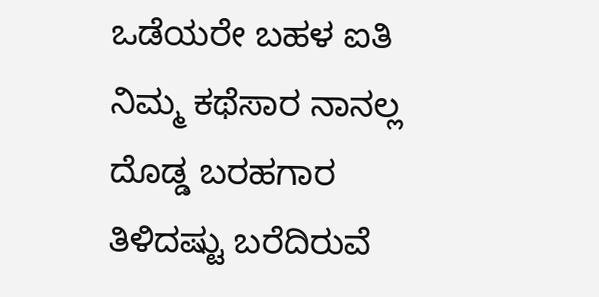ಒಡೆಯರೇ ಬಹಳ ಐತಿ ನಿಮ್ಮ ಕಥೆಸಾರ ನಾನಲ್ಲ ದೊಡ್ಡ ಬರಹಗಾರ ತಿಳಿದಷ್ಟು ಬರೆದಿರುವೆ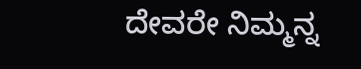ದೇವರೇ ನಿಮ್ಮನ್ನ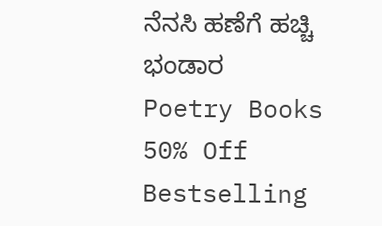ನೆನಸಿ ಹಣೆಗೆ ಹಚ್ಚಿ ಭಂಡಾರ
Poetry Books 50% Off
Bestselling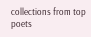collections from top poets